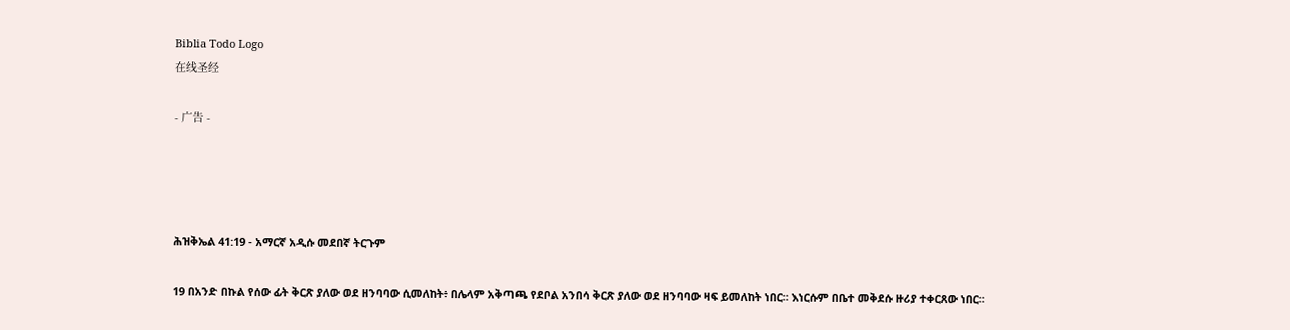Biblia Todo Logo
在线圣经

- 广告 -




ሕዝቅኤል 41:19 - አማርኛ አዲሱ መደበኛ ትርጉም

19 በአንድ በኩል የሰው ፊት ቅርጽ ያለው ወደ ዘንባባው ሲመለከት፥ በሌላም አቅጣጫ የደቦል አንበሳ ቅርጽ ያለው ወደ ዘንባባው ዛፍ ይመለከት ነበር። እነርሱም በቤተ መቅደሱ ዙሪያ ተቀርጸው ነበር።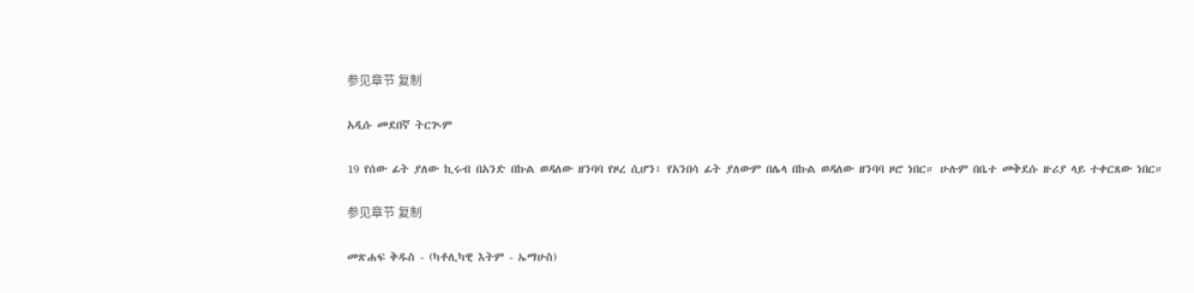参见章节 复制

አዲሱ መደበኛ ትርጒም

19 የሰው ፊት ያለው ኪሩብ በአንድ በኩል ወዳለው ዘንባባ የዞረ ሲሆን፣ የአንበሳ ፊት ያለውም በሌላ በኩል ወዳለው ዘንባባ ዞሮ ነበር። ሁሉም በቤተ መቅደሱ ዙሪያ ላይ ተቀርጸው ነበር።

参见章节 复制

መጽሐፍ ቅዱስ - (ካቶሊካዊ እትም - ኤማሁስ)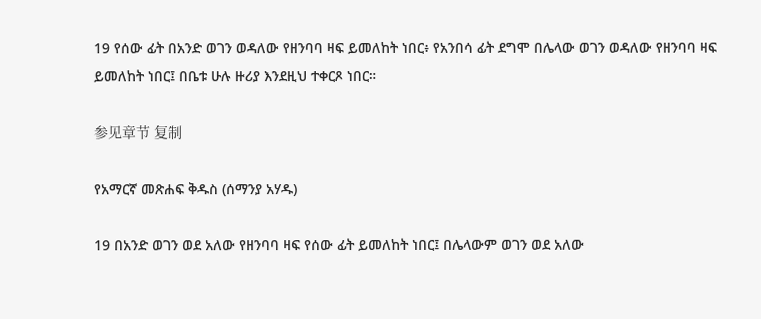19 የሰው ፊት በአንድ ወገን ወዳለው የዘንባባ ዛፍ ይመለከት ነበር፥ የአንበሳ ፊት ደግሞ በሌላው ወገን ወዳለው የዘንባባ ዛፍ ይመለከት ነበር፤ በቤቱ ሁሉ ዙሪያ እንደዚህ ተቀርጾ ነበር።

参见章节 复制

የአማርኛ መጽሐፍ ቅዱስ (ሰማንያ አሃዱ)

19 በአንድ ወገን ወደ አለው የዘንባባ ዛፍ የሰው ፊት ይመለከት ነበር፤ በሌላውም ወገን ወደ አለው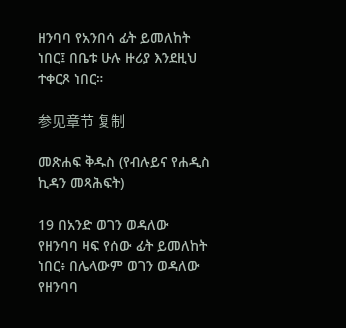ዘንባባ የአንበሳ ፊት ይመለከት ነበር፤ በቤቱ ሁሉ ዙሪያ እንደዚህ ተቀርጾ ነበር።

参见章节 复制

መጽሐፍ ቅዱስ (የብሉይና የሐዲስ ኪዳን መጻሕፍት)

19 በአንድ ወገን ወዳለው የዘንባባ ዛፍ የሰው ፊት ይመለከት ነበር፥ በሌላውም ወገን ወዳለው የዘንባባ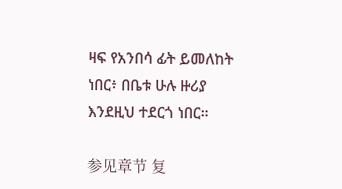ዛፍ የአንበሳ ፊት ይመለከት ነበር፥ በቤቱ ሁሉ ዙሪያ እንደዚህ ተደርጎ ነበር።

参见章节 复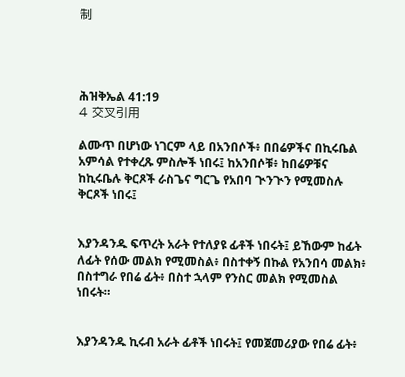制




ሕዝቅኤል 41:19
4 交叉引用

ልሙጥ በሆነው ነገርም ላይ በአንበሶች፥ በበሬዎችና በኪሩቤል አምሳል የተቀረጹ ምስሎች ነበሩ፤ ከአንበሶቹ፥ ከበሬዎቹና ከኪሩቤሉ ቅርጾች ራስጌና ግርጌ የአበባ ጒንጒን የሚመስሉ ቅርጾች ነበሩ፤


እያንዳንዱ ፍጥረት አራት የተለያዩ ፊቶች ነበሩት፤ ይኸውም ከፊት ለፊት የሰው መልክ የሚመስል፥ በስተቀኝ በኩል የአንበሳ መልክ፥ በስተግራ የበሬ ፊት፥ በስተ ኋላም የንስር መልክ የሚመስል ነበሩት።


እያንዳንዱ ኪሩብ አራት ፊቶች ነበሩት፤ የመጀመሪያው የበሬ ፊት፥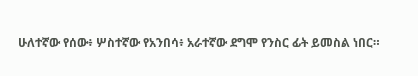ሁለተኛው የሰው፥ ሦስተኛው የአንበሳ፥ አራተኛው ደግሞ የንስር ፊት ይመስል ነበር።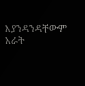እያንዳንዳቸውም አራት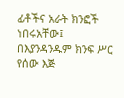ፊቶችና አራት ክንፎች ነበሩአቸው፤ በእያንዳንዱም ክንፍ ሥር የሰው እጅ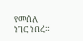የመሰለ ነገር ነበረ።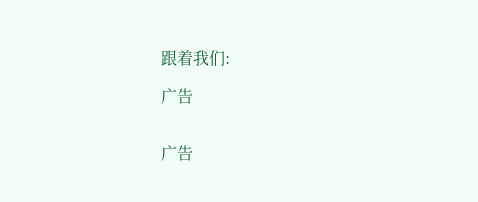跟着我们:

广告


广告